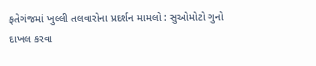ફતેગંજમાં ખુલ્લી તલવારોના પ્રદર્શન મામલો : સુઓમોટો ગુનો દાખલ કરવા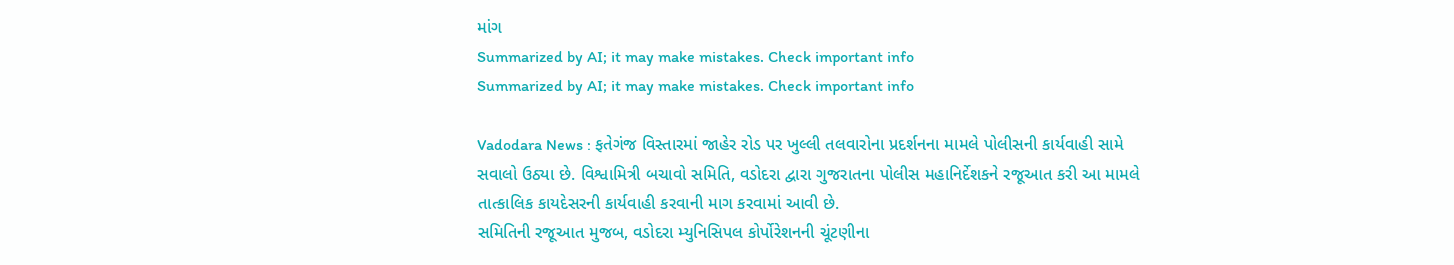માંગ
Summarized by AI; it may make mistakes. Check important info
Summarized by AI; it may make mistakes. Check important info

Vadodara News : ફતેગંજ વિસ્તારમાં જાહેર રોડ પર ખુલ્લી તલવારોના પ્રદર્શનના મામલે પોલીસની કાર્યવાહી સામે સવાલો ઉઠ્યા છે. વિશ્વામિત્રી બચાવો સમિતિ, વડોદરા દ્વારા ગુજરાતના પોલીસ મહાનિર્દેશકને રજૂઆત કરી આ મામલે તાત્કાલિક કાયદેસરની કાર્યવાહી કરવાની માગ કરવામાં આવી છે.
સમિતિની રજૂઆત મુજબ, વડોદરા મ્યુનિસિપલ કોર્પોરેશનની ચૂંટણીના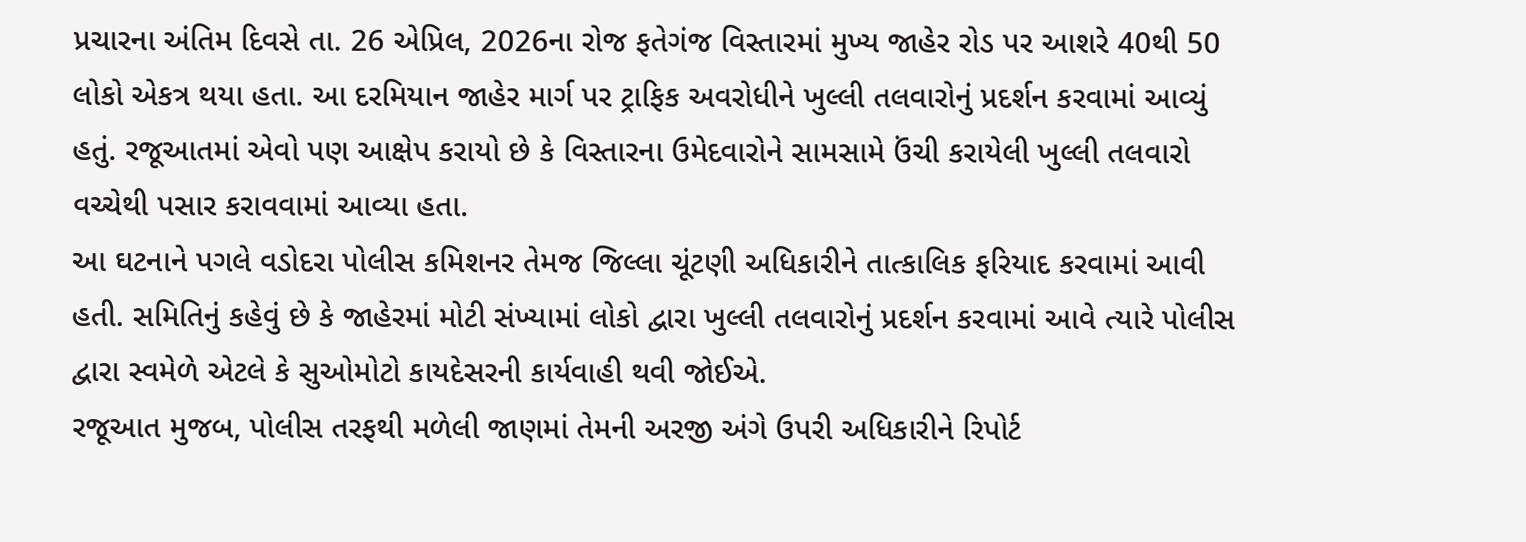પ્રચારના અંતિમ દિવસે તા. 26 એપ્રિલ, 2026ના રોજ ફતેગંજ વિસ્તારમાં મુખ્ય જાહેર રોડ પર આશરે 40થી 50 લોકો એકત્ર થયા હતા. આ દરમિયાન જાહેર માર્ગ પર ટ્રાફિક અવરોધીને ખુલ્લી તલવારોનું પ્રદર્શન કરવામાં આવ્યું હતું. રજૂઆતમાં એવો પણ આક્ષેપ કરાયો છે કે વિસ્તારના ઉમેદવારોને સામસામે ઉંચી કરાયેલી ખુલ્લી તલવારો વચ્ચેથી પસાર કરાવવામાં આવ્યા હતા.
આ ઘટનાને પગલે વડોદરા પોલીસ કમિશનર તેમજ જિલ્લા ચૂંટણી અધિકારીને તાત્કાલિક ફરિયાદ કરવામાં આવી હતી. સમિતિનું કહેવું છે કે જાહેરમાં મોટી સંખ્યામાં લોકો દ્વારા ખુલ્લી તલવારોનું પ્રદર્શન કરવામાં આવે ત્યારે પોલીસ દ્વારા સ્વમેળે એટલે કે સુઓમોટો કાયદેસરની કાર્યવાહી થવી જોઈએ.
રજૂઆત મુજબ, પોલીસ તરફથી મળેલી જાણમાં તેમની અરજી અંગે ઉપરી અધિકારીને રિપોર્ટ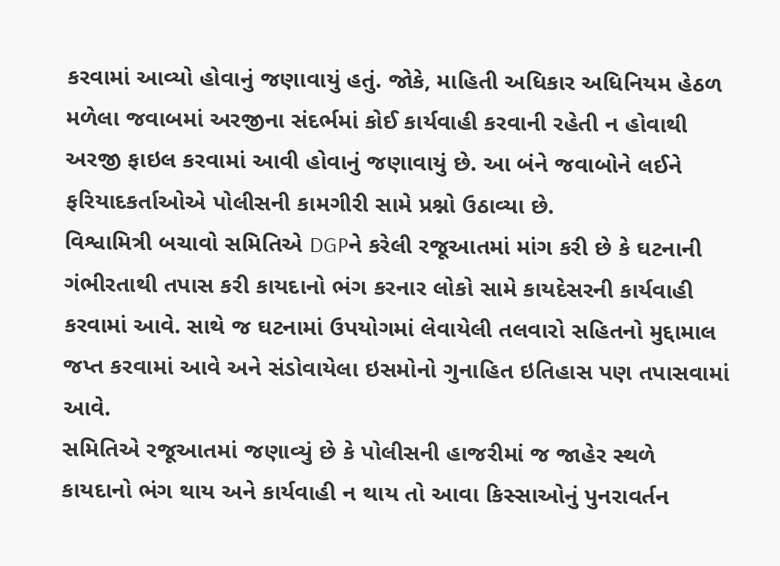કરવામાં આવ્યો હોવાનું જણાવાયું હતું. જોકે, માહિતી અધિકાર અધિનિયમ હેઠળ મળેલા જવાબમાં અરજીના સંદર્ભમાં કોઈ કાર્યવાહી કરવાની રહેતી ન હોવાથી અરજી ફાઇલ કરવામાં આવી હોવાનું જણાવાયું છે. આ બંને જવાબોને લઈને ફરિયાદકર્તાઓએ પોલીસની કામગીરી સામે પ્રશ્નો ઉઠાવ્યા છે.
વિશ્વામિત્રી બચાવો સમિતિએ DGPને કરેલી રજૂઆતમાં માંગ કરી છે કે ઘટનાની ગંભીરતાથી તપાસ કરી કાયદાનો ભંગ કરનાર લોકો સામે કાયદેસરની કાર્યવાહી કરવામાં આવે. સાથે જ ઘટનામાં ઉપયોગમાં લેવાયેલી તલવારો સહિતનો મુદ્દામાલ જપ્ત કરવામાં આવે અને સંડોવાયેલા ઇસમોનો ગુનાહિત ઇતિહાસ પણ તપાસવામાં આવે.
સમિતિએ રજૂઆતમાં જણાવ્યું છે કે પોલીસની હાજરીમાં જ જાહેર સ્થળે કાયદાનો ભંગ થાય અને કાર્યવાહી ન થાય તો આવા કિસ્સાઓનું પુનરાવર્તન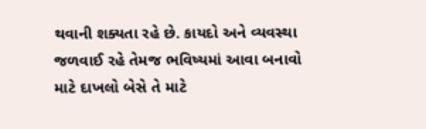થવાની શક્યતા રહે છે. કાયદો અને વ્યવસ્થા જળવાઈ રહે તેમજ ભવિષ્યમાં આવા બનાવો માટે દાખલો બેસે તે માટે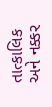તાત્કાલિક અને નક્કર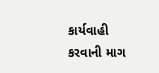કાર્યવાહી કરવાની માગ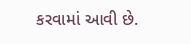કરવામાં આવી છે.